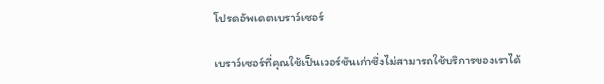โปรดอัพเดตเบราว์เซอร์

เบราว์เซอร์ที่คุณใช้เป็นเวอร์ชันเก่าซึ่งไม่สามารถใช้บริการของเราได้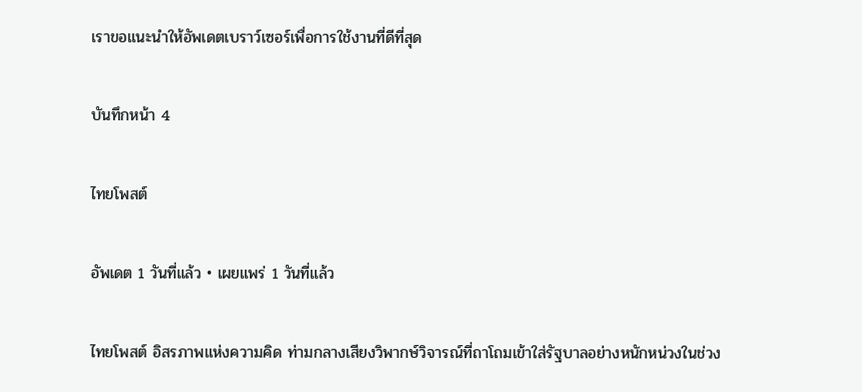เราขอแนะนำให้อัพเดตเบราว์เซอร์เพื่อการใช้งานที่ดีที่สุด

บันทึกหน้า 4

ไทยโพสต์

อัพเดต 1 วันที่แล้ว • เผยแพร่ 1 วันที่แล้ว

ไทยโพสต์ อิสรภาพแห่งความคิด ท่ามกลางเสียงวิพากษ์วิจารณ์ที่ถาโถมเข้าใส่รัฐบาลอย่างหนักหน่วงในช่วง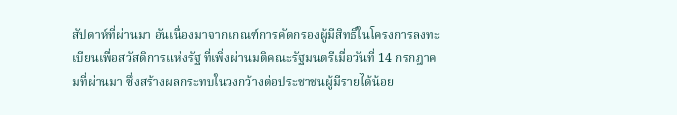สัปดาห์ที่ผ่านมา อันเนื่องมาจากเกณฑ์การคัดกรองผู้มีสิทธิ์ในโครงการลงทะเบียนเพื่อสวัสดิการแห่งรัฐ ที่เพิ่งผ่านมติคณะรัฐมนตรีเมื่อวันที่ 14 กรกฎาคมที่ผ่านมา ซึ่งสร้างผลกระทบในวงกว้างต่อประชาชนผู้มีรายได้น้อย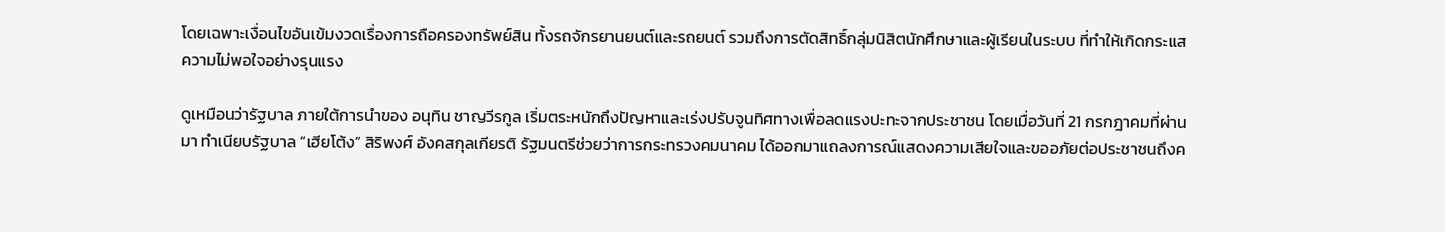โดยเฉพาะเงื่อนไขอันเข้มงวดเรื่องการถือครองทรัพย์สิน ทั้งรถจักรยานยนต์และรถยนต์ รวมถึงการตัดสิทธิ์กลุ่มนิสิตนักศึกษาและผู้เรียนในระบบ ที่ทำให้เกิดกระแสความไม่พอใจอย่างรุนแรง

ดูเหมือนว่ารัฐบาล ภายใต้การนำของ อนุทิน ชาญวีรกูล เริ่มตระหนักถึงปัญหาและเร่งปรับจูนทิศทางเพื่อลดแรงปะทะจากประชาชน โดยเมื่อวันที่ 21 กรกฎาคมที่ผ่านมา ทำเนียบรัฐบาล “เฮียโต้ง” สิริพงศ์ อังคสกุลเกียรติ รัฐมนตรีช่วยว่าการกระทรวงคมนาคม ได้ออกมาแถลงการณ์แสดงความเสียใจและขออภัยต่อประชาชนถึงค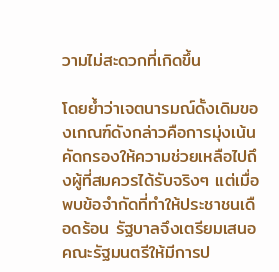วามไม่สะดวกที่เกิดขึ้น

โดยย้ำว่าเจตนารมณ์ดั้งเดิมของเกณฑ์ดังกล่าวคือการมุ่งเน้นคัดกรองให้ความช่วยเหลือไปถึงผู้ที่สมควรได้รับจริงๆ แต่เมื่อพบข้อจำกัดที่ทำให้ประชาชนเดือดร้อน รัฐบาลจึงเตรียมเสนอคณะรัฐมนตรีให้มีการป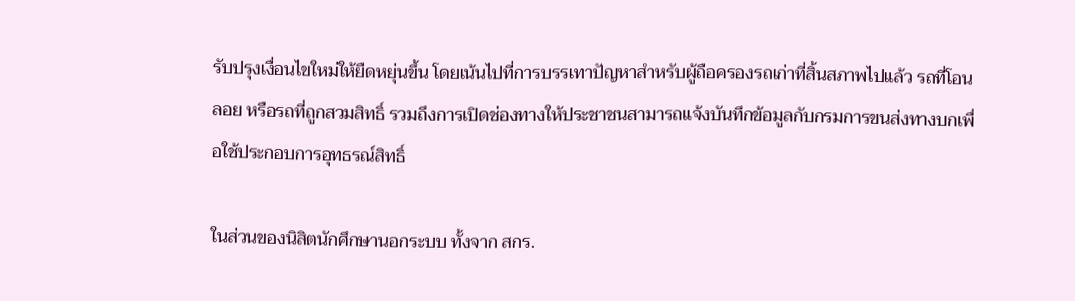รับปรุงเงื่อนไขใหม่ให้ยืดหยุ่นขึ้น โดยเน้นไปที่การบรรเทาปัญหาสำหรับผู้ถือครองรถเก่าที่สิ้นสภาพไปแล้ว รถที่โอนลอย หรือรถที่ถูกสวมสิทธิ์ รวมถึงการเปิดช่องทางให้ประชาชนสามารถแจ้งบันทึกข้อมูลกับกรมการขนส่งทางบกเพื่อใช้ประกอบการอุทธรณ์สิทธิ์

ในส่วนของนิสิตนักศึกษานอกระบบ ทั้งจาก สกร.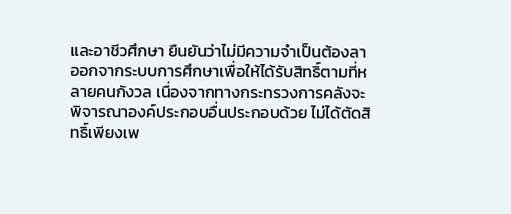และอาชีวศึกษา ยืนยันว่าไม่มีความจำเป็นต้องลาออกจากระบบการศึกษาเพื่อให้ได้รับสิทธิ์ตามที่หลายคนกังวล เนื่องจากทางกระทรวงการคลังจะพิจารณาองค์ประกอบอื่นประกอบด้วย ไม่ได้ตัดสิทธิ์เพียงเพ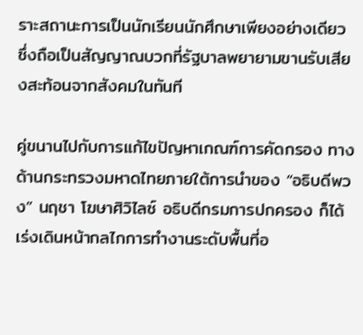ราะสถานะการเป็นนักเรียนนักศึกษาเพียงอย่างเดียว ซึ่งถือเป็นสัญญาณบวกที่รัฐบาลพยายามขานรับเสียงสะท้อนจากสังคมในทันที

คู่ขนานไปกับการแก้ไขปัญหาเกณฑ์การคัดกรอง ทางด้านกระทรวงมหาดไทยภายใต้การนำของ “อธิบดีพวง” นฤชา โฆษาศิวิไลซ์ อธิบดีกรมการปกครอง ก็ได้เร่งเดินหน้ากลไกการทำงานระดับพื้นที่อ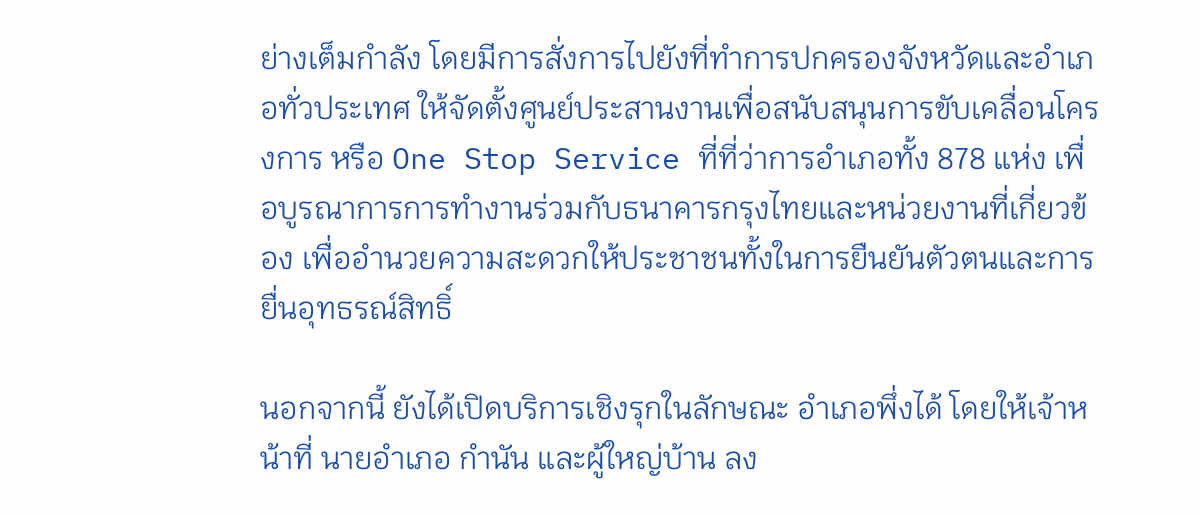ย่างเต็มกำลัง โดยมีการสั่งการไปยังที่ทำการปกครองจังหวัดและอำเภอทั่วประเทศ ให้จัดตั้งศูนย์ประสานงานเพื่อสนับสนุนการขับเคลื่อนโครงการ หรือ One Stop Service ที่ที่ว่าการอำเภอทั้ง 878 แห่ง เพื่อบูรณาการการทำงานร่วมกับธนาคารกรุงไทยและหน่วยงานที่เกี่ยวข้อง เพื่ออำนวยความสะดวกให้ประชาชนทั้งในการยืนยันตัวตนและการยื่นอุทธรณ์สิทธิ์

นอกจากนี้ ยังได้เปิดบริการเชิงรุกในลักษณะ อำเภอพึ่งได้ โดยให้เจ้าหน้าที่ นายอำเภอ กำนัน และผู้ใหญ่บ้าน ลง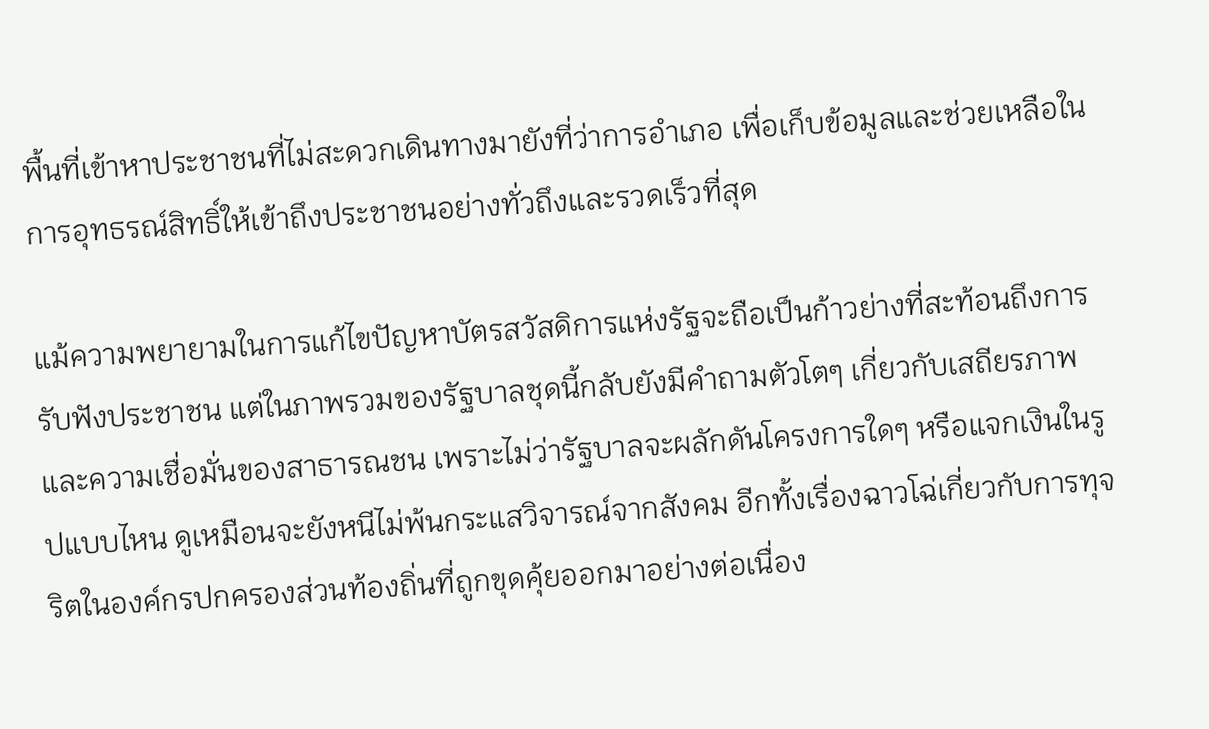พื้นที่เข้าหาประชาชนที่ไม่สะดวกเดินทางมายังที่ว่าการอำเภอ เพื่อเก็บข้อมูลและช่วยเหลือในการอุทธรณ์สิทธิ์ให้เข้าถึงประชาชนอย่างทั่วถึงและรวดเร็วที่สุด

แม้ความพยายามในการแก้ไขปัญหาบัตรสวัสดิการแห่งรัฐจะถือเป็นก้าวย่างที่สะท้อนถึงการรับฟังประชาชน แต่ในภาพรวมของรัฐบาลชุดนี้กลับยังมีคำถามตัวโตๆ เกี่ยวกับเสถียรภาพและความเชื่อมั่นของสาธารณชน เพราะไม่ว่ารัฐบาลจะผลักดันโครงการใดๆ หรือแจกเงินในรูปแบบไหน ดูเหมือนจะยังหนีไม่พ้นกระแสวิจารณ์จากสังคม อีกทั้งเรื่องฉาวโฉ่เกี่ยวกับการทุจริตในองค์กรปกครองส่วนท้องถิ่นที่ถูกขุดคุ้ยออกมาอย่างต่อเนื่อง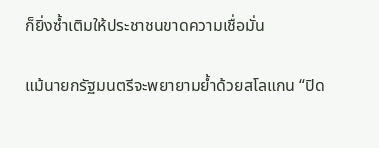ก็ยิ่งซ้ำเติมให้ประชาชนขาดความเชื่อมั่น

แม้นายกรัฐมนตรีจะพยายามย้ำด้วยสโลแกน “ปิด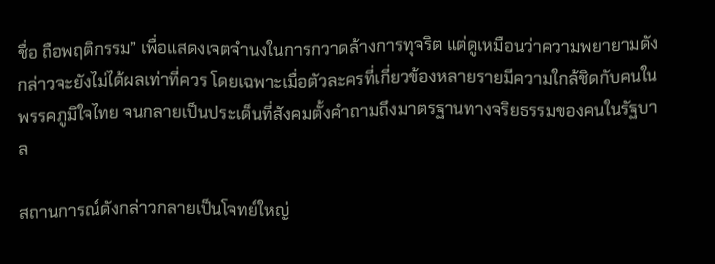ชื่อ ถือพฤติกรรม” เพื่อแสดงเจตจำนงในการกวาดล้างการทุจริต แต่ดูเหมือนว่าความพยายามดังกล่าวจะยังไม่ได้ผลเท่าที่ควร โดยเฉพาะเมื่อตัวละครที่เกี่ยวข้องหลายรายมีความใกล้ชิดกับคนในพรรคภูมิใจไทย จนกลายเป็นประเด็นที่สังคมตั้งคำถามถึงมาตรฐานทางจริยธรรมของคนในรัฐบาล

สถานการณ์ดังกล่าวกลายเป็นโจทย์ใหญ่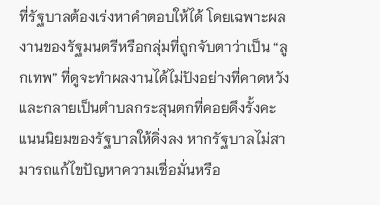ที่รัฐบาลต้องเร่งหาคำตอบให้ได้ โดยเฉพาะผลงานของรัฐมนตรีหรือกลุ่มที่ถูกจับตาว่าเป็น “ลูกเทพ” ที่ดูจะทำผลงานได้ไม่ปังอย่างที่คาดหวัง และกลายเป็นตำบลกระสุนตกที่คอยดึงรั้งคะแนนนิยมของรัฐบาลให้ดิ่งลง หากรัฐบาลไม่สามารถแก้ไขปัญหาความเชื่อมั่นหรือ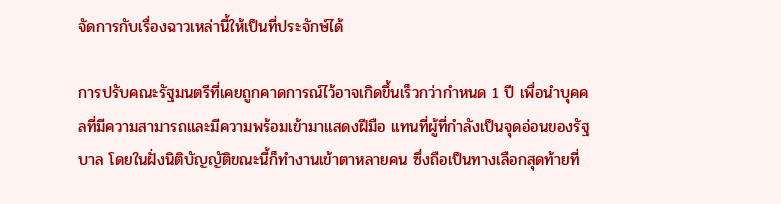จัดการกับเรื่องฉาวเหล่านี้ให้เป็นที่ประจักษ์ได้

การปรับคณะรัฐมนตรีที่เคยถูกคาดการณ์ไว้อาจเกิดขึ้นเร็วกว่ากำหนด 1 ปี เพื่อนำบุคคลที่มีความสามารถและมีความพร้อมเข้ามาแสดงฝีมือ แทนที่ผู้ที่กำลังเป็นจุดอ่อนของรัฐบาล โดยในฝั่งนิติบัญญัติขณะนี้ก็ทำงานเข้าตาหลายคน ซึ่งถือเป็นทางเลือกสุดท้ายที่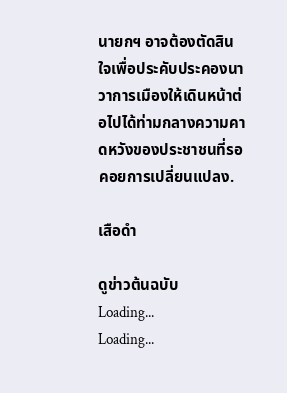นายกฯ อาจต้องตัดสินใจเพื่อประคับประคองนาวาการเมืองให้เดินหน้าต่อไปได้ท่ามกลางความคาดหวังของประชาชนที่รอคอยการเปลี่ยนแปลง.

เสือดำ

ดูข่าวต้นฉบับ
Loading...
Loading...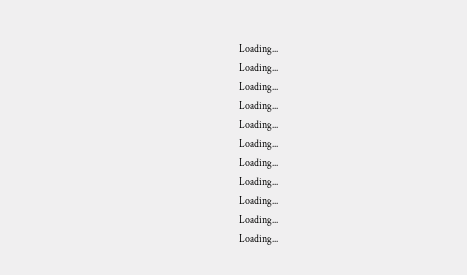Loading...
Loading...
Loading...
Loading...
Loading...
Loading...
Loading...
Loading...
Loading...
Loading...
Loading...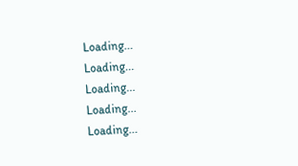Loading...
Loading...
Loading...
Loading...
Loading...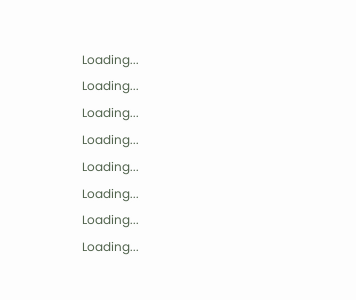Loading...
Loading...
Loading...
Loading...
Loading...
Loading...
Loading...
Loading...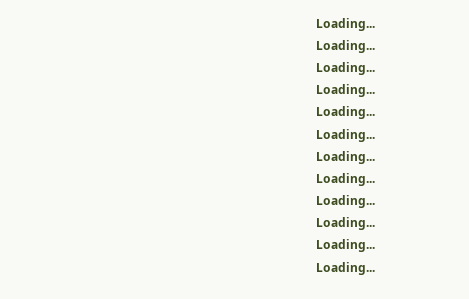Loading...
Loading...
Loading...
Loading...
Loading...
Loading...
Loading...
Loading...
Loading...
Loading...
Loading...
Loading...